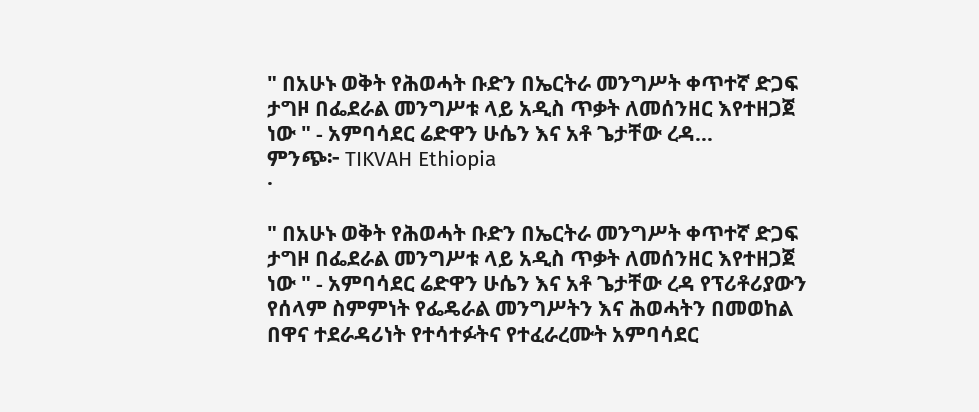" በአሁኑ ወቅት የሕወሓት ቡድን በኤርትራ መንግሥት ቀጥተኛ ድጋፍ ታግዞ በፌደራል መንግሥቱ ላይ አዲስ ጥቃት ለመሰንዘር እየተዘጋጀ ነው " - አምባሳደር ሬድዋን ሁሴን እና አቶ ጌታቸው ረዳ…
ምንጭ፦ TIKVAH Ethiopia
·

" በአሁኑ ወቅት የሕወሓት ቡድን በኤርትራ መንግሥት ቀጥተኛ ድጋፍ ታግዞ በፌደራል መንግሥቱ ላይ አዲስ ጥቃት ለመሰንዘር እየተዘጋጀ ነው " - አምባሳደር ሬድዋን ሁሴን እና አቶ ጌታቸው ረዳ የፕሪቶሪያውን የሰላም ስምምነት የፌዴራል መንግሥትን እና ሕወሓትን በመወከል በዋና ተደራዳሪነት የተሳተፉትና የተፈራረሙት አምባሳደር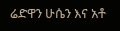ሬድዋን ሁሴን እና አቶ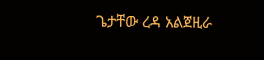ጌታቸው ረዳ አልጀዚራ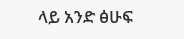ላይ አንድ ፅሁፍ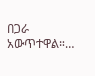በጋራ አውጥተዋል።…